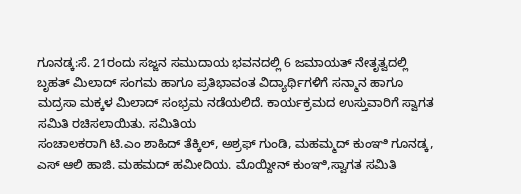ಗೂನಡ್ಕ:ಸೆ. 21ರಂದು ಸಜ್ಜನ ಸಮುದಾಯ ಭವನದಲ್ಲಿ 6 ಜಮಾಯತ್ ನೇತೃತ್ವದಲ್ಲಿ ಬೃಹತ್ ಮಿಲಾದ್ ಸಂಗಮ ಹಾಗೂ ಪ್ರತಿಭಾವಂತ ವಿದ್ಯಾರ್ಥಿಗಳಿಗೆ ಸನ್ಮಾನ ಹಾಗೂ ಮದ್ರಸಾ ಮಕ್ಕಳ ಮಿಲಾದ್ ಸಂಭ್ರಮ ನಡೆಯಲಿದೆ. ಕಾರ್ಯಕ್ರಮದ ಉಸ್ತುವಾರಿಗೆ ಸ್ವಾಗತ ಸಮಿತಿ ರಚಿಸಲಾಯಿತು. ಸಮಿತಿಯ
ಸಂಚಾಲಕರಾಗಿ ಟಿ.ಎಂ ಶಾಹಿದ್ ತೆಕ್ಕಿಲ್, ಅಶ್ರಫ್ ಗುಂಡಿ, ಮಹಮ್ಮದ್ ಕುಂಞಿ ಗೂನಡ್ಕ, ಎಸ್ ಆಲಿ ಹಾಜಿ. ಮಹಮದ್ ಹಮೀದಿಯ. ಮೊಯ್ದೀನ್ ಕುಂಞಿ,ಸ್ವಾಗತ ಸಮಿತಿ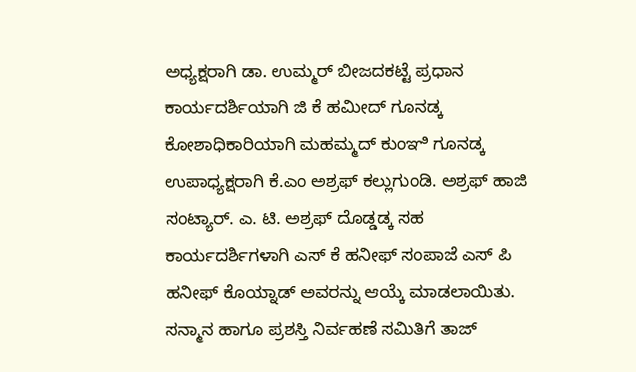ಅಧ್ಯಕ್ಷರಾಗಿ ಡಾ. ಉಮ್ಮರ್ ಬೀಜದಕಟ್ಟೆ ಪ್ರಧಾನ ಕಾರ್ಯದರ್ಶಿಯಾಗಿ ಜಿ ಕೆ ಹಮೀದ್ ಗೂನಡ್ಕ ಕೋಶಾಧಿಕಾರಿಯಾಗಿ ಮಹಮ್ಮದ್ ಕುಂಞಿ ಗೂನಡ್ಕ ಉಪಾಧ್ಯಕ್ಷರಾಗಿ ಕೆ.ಎಂ ಅಶ್ರಫ್ ಕಲ್ಲುಗುಂಡಿ. ಅಶ್ರಫ್ ಹಾಜಿ ಸಂಟ್ಯಾರ್. ಎ. ಟಿ. ಅಶ್ರಫ್ ದೊಡ್ಡಡ್ಕ ಸಹ ಕಾರ್ಯದರ್ಶಿಗಳಾಗಿ ಎಸ್ ಕೆ ಹನೀಫ್ ಸಂಪಾಜೆ ಎಸ್ ಪಿ ಹನೀಫ್ ಕೊಯ್ನಾಡ್ ಅವರನ್ನು ಆಯ್ಕೆ ಮಾಡಲಾಯಿತು.
ಸನ್ಮಾನ ಹಾಗೂ ಪ್ರಶಸ್ತಿ ನಿರ್ವಹಣೆ ಸಮಿತಿಗೆ ತಾಜ್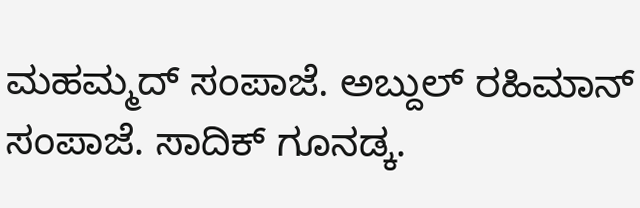ಮಹಮ್ಮದ್ ಸಂಪಾಜೆ. ಅಬ್ದುಲ್ ರಹಿಮಾನ್ ಸಂಪಾಜೆ. ಸಾದಿಕ್ ಗೂನಡ್ಕ.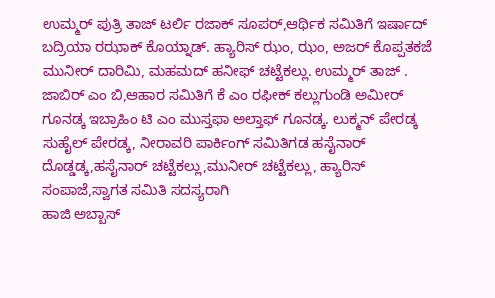ಉಮ್ಮರ್ ಪುತ್ರಿ ತಾಜ್ ಟರ್ಲಿ ರಜಾಕ್ ಸೂಪರ್,ಆರ್ಥಿಕ ಸಮಿತಿಗೆ ಇರ್ಷಾದ್ ಬದ್ರಿಯಾ ರಝಾಕ್ ಕೊಯ್ನಾಡ್. ಹ್ಯಾರಿಸ್ ಝಂ, ಝಂ, ಅಜರ್ ಕೊಪ್ಪತಕಜೆ ಮುನೀರ್ ದಾರಿಮಿ, ಮಹಮದ್ ಹನೀಫ್ ಚಟ್ಟೆಕಲ್ಲು. ಉಮ್ಮರ್ ತಾಜ್ . ಜಾಬಿರ್ ಎಂ ಬಿ,ಆಹಾರ ಸಮಿತಿಗೆ ಕೆ ಎಂ ರಫೀಕ್ ಕಲ್ಲುಗುಂಡಿ ಅಮೀರ್ ಗೂನಡ್ಕ ಇಬ್ರಾಹಿಂ ಟಿ ಎಂ ಮುಸ್ತಫಾ ಅಲ್ತಾಫ್ ಗೂನಡ್ಕ. ಲುಕ್ಮನ್ ಪೇರಡ್ಕ ಸುಹೈಲ್ ಪೇರಡ್ಕ, ನೀರಾವರಿ ಪಾರ್ಕಿಂಗ್ ಸಮಿತಿಗಡ ಹಸೈನಾರ್ ದೊಡ್ಡಡ್ಕ,ಹಸೈನಾರ್ ಚಟ್ಟೆಕಲ್ಲು,ಮುನೀರ್ ಚಟ್ಟೆಕಲ್ಲು, ಹ್ಯಾರಿಸ್ ಸಂಪಾಜೆ,ಸ್ವಾಗತ ಸಮಿತಿ ಸದಸ್ಯರಾಗಿ
ಹಾಜಿ ಅಬ್ಬಾಸ್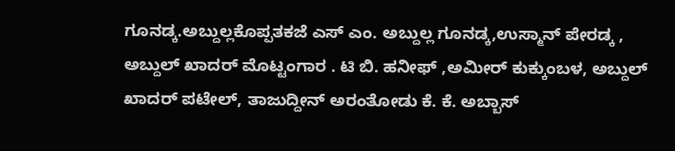ಗೂನಡ್ಕ.ಅಬ್ದುಲ್ಲಕೊಪ್ಪತಕಜೆ ಎಸ್ ಎಂ. ಅಬ್ದುಲ್ಲ ಗೂನಡ್ಕ,ಉಸ್ಮಾನ್ ಪೇರಡ್ಕ , ಅಬ್ದುಲ್ ಖಾದರ್ ಮೊಟ್ಟಂಗಾರ . ಟಿ ಬಿ. ಹನೀಫ್ ,ಅಮೀರ್ ಕುಕ್ಕುಂಬಳ, ಅಬ್ದುಲ್ ಖಾದರ್ ಪಟೇಲ್, ತಾಜುದ್ದೀನ್ ಅರಂತೋಡು ಕೆ. ಕೆ. ಅಬ್ಬಾಸ್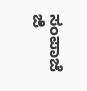ಸಂಪಾಜೆ ಜಿ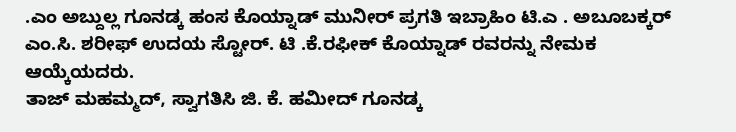.ಎಂ ಅಬ್ದುಲ್ಲ ಗೂನಡ್ಕ ಹಂಸ ಕೊಯ್ನಾಡ್ ಮುನೀರ್ ಪ್ರಗತಿ ಇಬ್ರಾಹಿಂ ಟಿ.ಎ . ಅಬೂಬಕ್ಕರ್ ಎಂ.ಸಿ. ಶರೀಫ್ ಉದಯ ಸ್ಟೋರ್. ಟಿ .ಕೆ.ರಫೀಕ್ ಕೊಯ್ನಾಡ್ ರವರನ್ನು ನೇಮಕ ಆಯ್ಕೆಯದರು.
ತಾಜ್ ಮಹಮ್ಮದ್, ಸ್ವಾಗತಿಸಿ ಜಿ. ಕೆ. ಹಮೀದ್ ಗೂನಡ್ಕ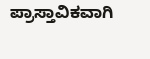ಪ್ರಾಸ್ತಾವಿಕವಾಗಿ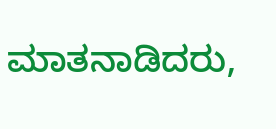ಮಾತನಾಡಿದರು,